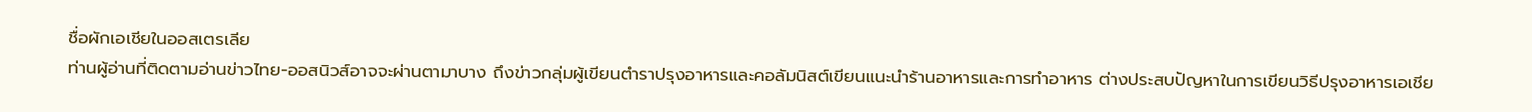ชื่อผักเอเชียในออสเตรเลีย
ท่านผู้อ่านที่ติดตามอ่านข่าวไทย-ออสนิวส์อาจจะผ่านตามาบาง ถึงข่าวกลุ่มผู้เขียนตำราปรุงอาหารและคอลัมนิสต์เขียนแนะนำร้านอาหารและการทำอาหาร ต่างประสบปัญหาในการเขียนวิธีปรุงอาหารเอเชีย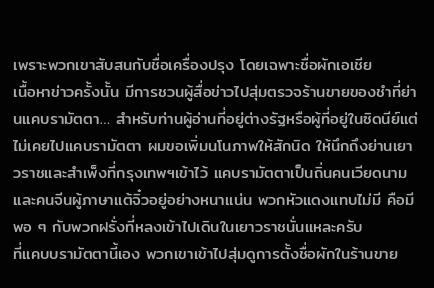เพราะพวกเขาสับสนกับชื่อเครื่องปรุง โดยเฉพาะชื่อผักเอเชีย
เนื้อหาข่าวครั้งนั้น มีการชวนผู้สื่อข่าวไปสุ่มตรวจร้านขายของชำที่ย่านแคบรามัตตา… สำหรับท่านผู้อ่านที่อยู่ต่างรัฐหรือผู้ที่อยู่ในซิดนีย์แต่ไม่เคยไปแคบรามัตตา ผมขอเพิ่มนโนภาพให้สักนิด ให้นึกถึงย่านเยาวราชและสำเพ็งที่กรุงเทพฯเข้าไว้ แคบรามัตตาเป็นถิ่นคนเวียดนามและคนจีนผู้ภาษาแต้จิ๋วอยู่อย่างหนาแน่น พวกหัวแดงแทบไม่มี คือมีพอ ๆ กับพวกฝรั่งที่หลงเข้าไปเดินในเยาวราชนั่นแหละครับ
ที่แคบบรามัตตานี้เอง พวกเขาเข้าไปสุ่มดูการตั้งชื่อผักในร้านขาย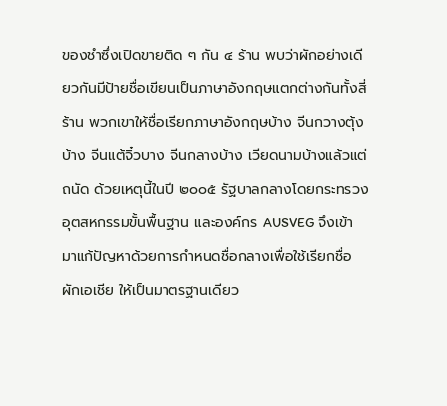ของชำซึ่งเปิดขายติด ๆ กัน ๔ ร้าน พบว่าผักอย่างเดียวกันมีป้ายชื่อเขียนเป็นภาษาอังกฤษแตกต่างกันทั้งสี่ ร้าน พวกเขาให้ชื่อเรียกภาษาอังกฤษบ้าง จีนกวางตุ้งบ้าง จีนแต้จิ๋วบาง จีนกลางบ้าง เวียดนามบ้างแล้วแต่ถนัด ด้วยเหตุนี้ในปี ๒๐๐๕ รัฐบาลกลางโดยกระทรวงอุตสหกรรมขั้นพื้นฐาน และองค์กร AUSVEG จึงเข้ามาแก้ปัญหาด้วยการกำหนดชื่อกลางเพื่อใช้เรียกชื่อผักเอเชีย ให้เป็นมาตรฐานเดียว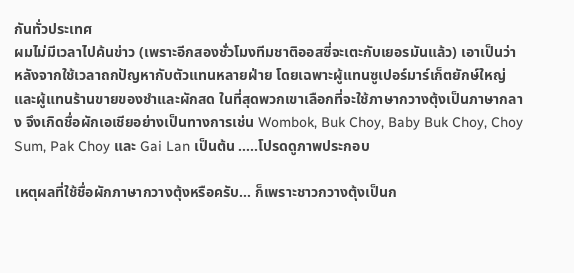กันทั่วประเทศ
ผมไม่มีเวลาไปค้นข่าว (เพราะอีกสองชั่วโมงทีมชาติออสซี่จะเตะกับเยอรมันแล้ว) เอาเป็นว่า หลังจากใช้เวลาถกปัญหากับตัวแทนหลายฝ่าย โดยเฉพาะผู้แทนซูเปอร์มาร์เก็ตยักษ์ใหญ่ และผู้แทนร้านขายของชำและผักสด ในที่สุดพวกเขาเลือกที่จะใช้ภาษากวางตุ้งเป็นภาษากลาง จึงเกิดชื่อผักเอเชียอย่างเป็นทางการเช่น Wombok, Buk Choy, Baby Buk Choy, Choy Sum, Pak Choy และ Gai Lan เป็นต้น …..โปรดดูภาพประกอบ

เหตุผลที่ใช้ชื่อผักภาษากวางตุ้งหรือครับ… ก็เพราะชาวกวางตุ้งเป็นก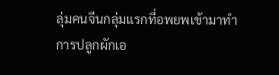ลุ่มคนจีนกลุ่มแรกที่อพยพเข้ามาทำการปลูกผักเอ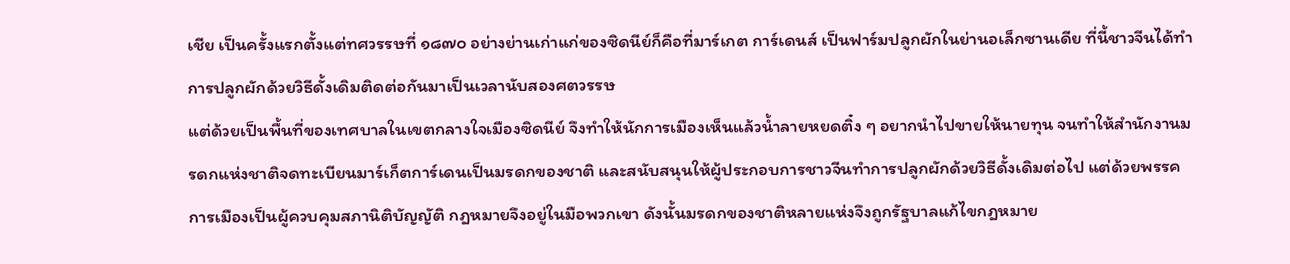เชีย เป็นครั้งแรกตั้งแต่ทศวรรษที่ ๑๘๗๐ อย่างย่านเก่าแก่ของซิดนีย์ก็คือที่มาร์เกต การ์เดนส์ เป็นฟาร์มปลูกผักในย่านอเล็กซานเดีย ที่นี้ชาวจีนได้ทำการปลูกผักด้วยวิธีดั้งเดิมติดต่อกันมาเป็นเวลานับสองศตวรรษ
แต่ด้วยเป็นพื้นที่ของเทศบาลในเขตกลางใจเมืองซิดนีย์ จึงทำให้นักการเมืองเห็นแล้วน้ำลายหยดติ๋ง ๆ อยากนำไปขายให้นายทุน จนทำให้สำนักงานมรดกแห่งชาติจดทะเบียนมาร์เก็ตการ์เดนเป็นมรดกของชาติ และสนับสนุนให้ผู้ประกอบการชาวจีนทำการปลูกผักด้วยวิธีดั้งเดิมต่อไป แต่ด้วยพรรคการเมืองเป็นผู้ควบคุมสภานิติบัญญัติ กฎหมายจึงอยู่ในมือพวกเขา ดังนั้นมรดกของชาติหลายแห่งจึงถูกรัฐบาลแก้ไขกฎหมาย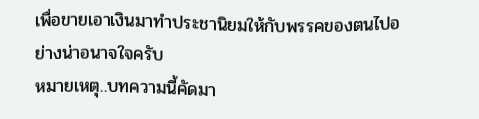เพื่อขายเอาเงินมาทำประชานิยมให้กับพรรคของตนไปอย่างน่าอนาจใจครับ
หมายเหตุ..บทความนี้คัดมา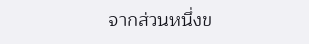จากส่วนหนึ่งข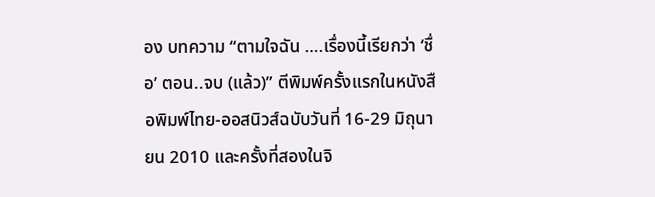อง บทความ “ตามใจฉัน ….เรื่องนี้เรียกว่า ‘ชื่อ’ ตอน..จบ (แล้ว)” ตีพิมพ์ครั้งแรกในหนังสือพิมพ์ไทย-ออสนิวส์ฉบับวันที่ 16-29 มิถุนายน 2010 และครั้งที่สองในจิ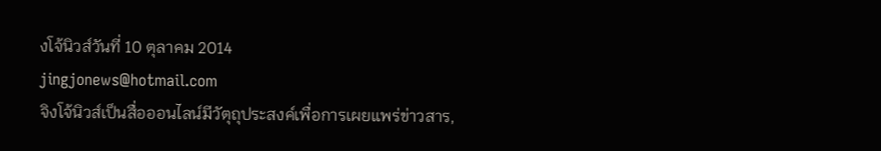งโจ้นิวส์วันที่ 10 ตุลาคม 2014
jingjonews@hotmail.com
จิงโจ้นิวส์เป็นสื่อออนไลน์มีวัตุถุประสงค์เพื่อการเผยแพร่ข่าวสาร,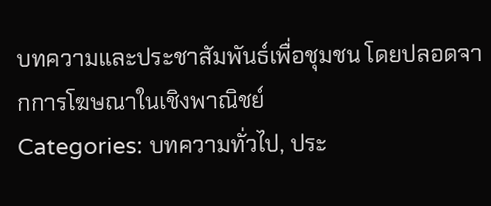บทความและประชาสัมพันธ์เพื่อชุมชน โดยปลอดจากการโฆษณาในเชิงพาณิชย์
Categories: บทความทั่วไป, ประ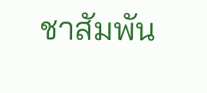ชาสัมพัน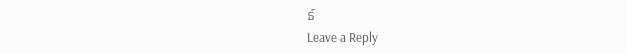ธ์
Leave a Reply